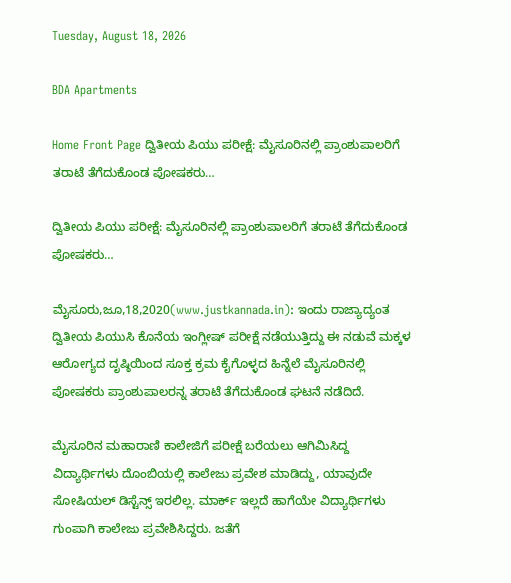Tuesday, August 18, 2026

BDA Apartments

Home Front Page ದ್ವಿತೀಯ ಪಿಯು ಪರೀಕ್ಷೆ: ಮೈಸೂರಿನಲ್ಲಿ ಪ್ರಾಂಶುಪಾಲರಿಗೆ ತರಾಟೆ ತೆಗೆದುಕೊಂಡ ಪೋಷಕರು…

ದ್ವಿತೀಯ ಪಿಯು ಪರೀಕ್ಷೆ: ಮೈಸೂರಿನಲ್ಲಿ ಪ್ರಾಂಶುಪಾಲರಿಗೆ ತರಾಟೆ ತೆಗೆದುಕೊಂಡ ಪೋಷಕರು…

ಮೈಸೂರು,ಜೂ,18,2020(www.justkannada.in): ಇಂದು ರಾಜ್ಯಾದ್ಯಂತ ದ್ವಿತೀಯ ಪಿಯುಸಿ ಕೊನೆಯ ಇಂಗ್ಲೀಷ್ ಪರೀಕ್ಷೆ ನಡೆಯುತ್ತಿದ್ದು ಈ ನಡುವೆ ಮಕ್ಕಳ ಆರೋಗ್ಯದ ದೃಷ್ಠಿಯಿಂದ ಸೂಕ್ತ ಕ್ರಮ ಕೈಗೊಳ್ಳದ ಹಿನ್ನೆಲೆ ಮೈಸೂರಿನಲ್ಲಿ ಪೋಷಕರು ಪ್ರಾಂಶುಪಾಲರನ್ನ ತರಾಟೆ ತೆಗೆದುಕೊಂಡ ಘಟನೆ ನಡೆದಿದೆ.

ಮೈಸೂರಿನ ಮಹಾರಾಣಿ ಕಾಲೇಜಿಗೆ ಪರೀಕ್ಷೆ ಬರೆಯಲು ಆಗಿಮಿಸಿದ್ದ ವಿದ್ಯಾರ್ಥಿಗಳು ದೊಂಬಿಯಲ್ಲಿ ಕಾಲೇಜು ಪ್ರವೇಶ ಮಾಡಿದ್ದು, ಯಾವುದೇ ಸೋಷಿಯಲ್ ಡಿಸ್ಟೆನ್ಸ್ ಇರಲಿಲ್ಲ. ಮಾರ್ಕ್ ಇಲ್ಲದೆ ಹಾಗೆಯೇ ವಿದ್ಯಾರ್ಥಿಗಳು  ಗುಂಪಾಗಿ ಕಾಲೇಜು ಪ್ರವೇಶಿಸಿದ್ದರು. ಜತೆಗೆ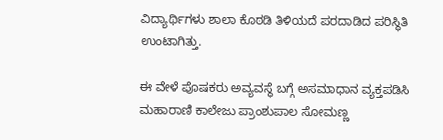ವಿದ್ಯಾರ್ಥಿಗಳು ಶಾಲಾ ಕೊಠಡಿ ತಿಳಿಯದೆ ಪರದಾಡಿದ ಪರಿಸ್ಥಿತಿ ಉಂಟಾಗಿತ್ತು.

ಈ ವೇಳೆ ಪೊಷಕರು ಅವ್ಯವಸ್ಥೆ ಬಗ್ಗೆ ಅಸಮಾಧಾನ ವ್ಯಕ್ತಪಡಿಸಿ  ಮಹಾರಾಣಿ ಕಾಲೇಜು ಪ್ರಾಂಶುಪಾಲ ಸೋಮಣ್ಣ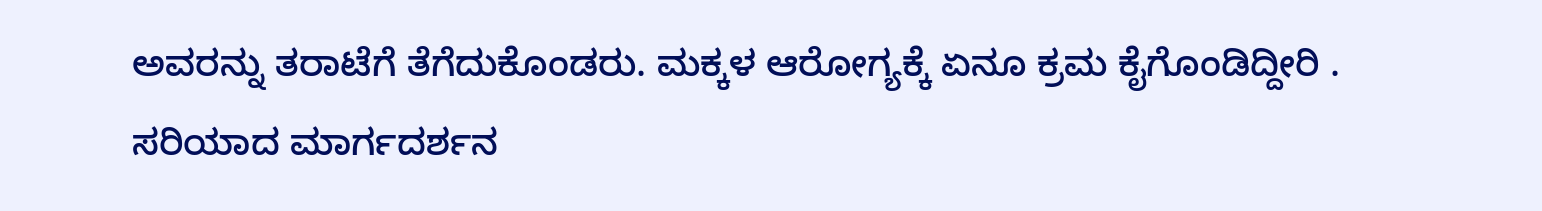ಅವರನ್ನು ತರಾಟೆಗೆ ತೆಗೆದುಕೊಂಡರು. ಮಕ್ಕಳ ಆರೋಗ್ಯಕ್ಕೆ ಏನೂ ಕ್ರಮ ಕೈಗೊಂಡಿದ್ದೀರಿ . ಸರಿಯಾದ ಮಾರ್ಗದರ್ಶನ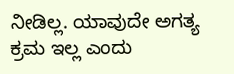ನೀಡಿಲ್ಲ. ಯಾವುದೇ ಅಗತ್ಯ ಕ್ರಮ ಇಲ್ಲ ಎಂದು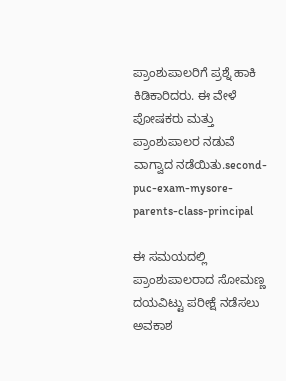ಪ್ರಾಂಶುಪಾಲರಿಗೆ ಪ್ರಶ್ನೆ ಹಾಕಿ ಕಿಡಿಕಾರಿದರು. ಈ ವೇಳೆ ಪೋಷಕರು ಮತ್ತು ಪ್ರಾಂಶುಪಾಲರ ನಡುವೆ ವಾಗ್ವಾದ ನಡೆಯಿತು.second-puc-exam-mysore-parents-class-principal

ಈ ಸಮಯದಲ್ಲಿ ಪ್ರಾಂಶುಪಾಲರಾದ ಸೋಮಣ್ಣ ದಯವಿಟ್ಟು ಪರೀಕ್ಷೆ ನಡೆಸಲು ಅವಕಾಶ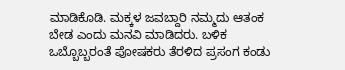ಮಾಡಿಕೊಡಿ. ಮಕ್ಕಳ ಜವಬ್ದಾರಿ ನಮ್ಮದು ಆತಂಕ ಬೇಡ ಎಂದು ಮನವಿ ಮಾಡಿದರು. ಬಳಿಕ ಒಬ್ಬೊಬ್ಬರಂತೆ ಪೋಷಕರು ತೆರಳಿದ ಪ್ರಸಂಗ ಕಂಡು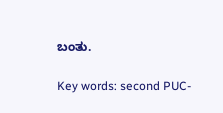ಬಂತು.

Key words: second PUC-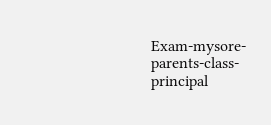Exam-mysore- parents-class- principal